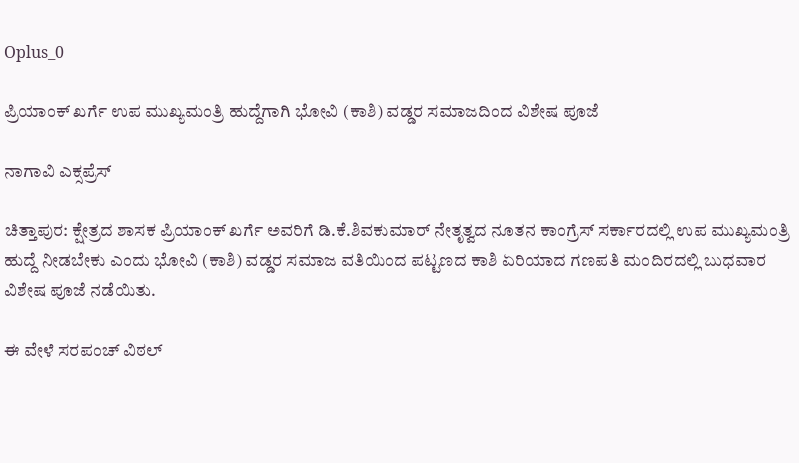Oplus_0

ಪ್ರಿಯಾಂಕ್ ಖರ್ಗೆ ಉಪ ಮುಖ್ಯಮಂತ್ರಿ ಹುದ್ದೆಗಾಗಿ ಭೋವಿ (ಕಾಶಿ) ವಡ್ಡರ ಸಮಾಜದಿಂದ ವಿಶೇಷ ಪೂಜೆ

ನಾಗಾವಿ ಎಕ್ಸಪ್ರೆಸ್

ಚಿತ್ತಾಪುರ: ಕ್ಷೇತ್ರದ ಶಾಸಕ ಪ್ರಿಯಾಂಕ್ ಖರ್ಗೆ ಅವರಿಗೆ ಡಿ.ಕೆ.ಶಿವಕುಮಾರ್ ನೇತೃತ್ವದ ನೂತನ ಕಾಂಗ್ರೆಸ್ ಸರ್ಕಾರದಲ್ಲಿ ಉಪ ಮುಖ್ಯಮಂತ್ರಿ ಹುದ್ದೆ ನೀಡಬೇಕು ಎಂದು ಭೋವಿ (ಕಾಶಿ) ವಡ್ಡರ ಸಮಾಜ ವತಿಯಿಂದ ಪಟ್ಟಣದ ಕಾಶಿ ಏರಿಯಾದ ಗಣಪತಿ ಮಂದಿರದಲ್ಲಿ ಬುಧವಾರ ವಿಶೇಷ ಪೂಜೆ ನಡೆಯಿತು.

ಈ ವೇಳೆ ಸರಪಂಚ್ ವಿಠಲ್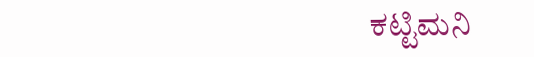ಕಟ್ಟಿಮನಿ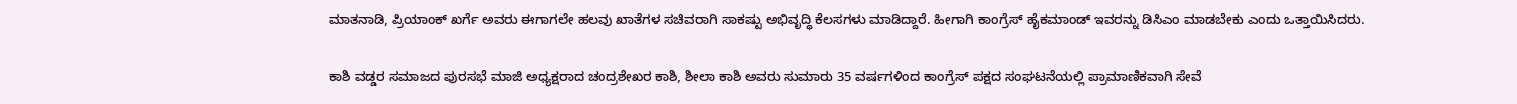ಮಾತನಾಡಿ, ಪ್ರಿಯಾಂಕ್ ಖರ್ಗೆ ಅವರು ಈಗಾಗಲೇ ಹಲವು ಖಾತೆಗಳ ಸಚಿವರಾಗಿ ಸಾಕಷ್ಟು ಅಭಿವೃದ್ಧಿ ಕೆಲಸಗಳು ಮಾಡಿದ್ದಾರೆ. ಹೀಗಾಗಿ ಕಾಂಗ್ರೆಸ್ ಹೈಕಮಾಂಡ್ ಇವರನ್ನು ಡಿಸಿಎಂ ಮಾಡಬೇಕು ಎಂದು ಒತ್ತಾಯಿಸಿದರು.

ಕಾಶಿ ವಡ್ಡರ ಸಮಾಜದ ಪುರಸಭೆ ಮಾಜಿ ಅಧ್ಯಕ್ಷರಾದ ಚಂದ್ರಶೇಖರ ಕಾಶಿ, ಶೀಲಾ ಕಾಶಿ ಅವರು ಸುಮಾರು 35 ವರ್ಷಗಳಿಂದ ಕಾಂಗ್ರೆಸ್ ಪಕ್ಷದ ಸಂಘಟನೆಯಲ್ಲಿ ಪ್ರಾಮಾಣಿಕವಾಗಿ ಸೇವೆ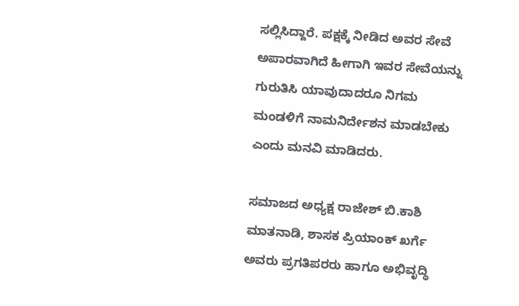ಸಲ್ಲಿಸಿದ್ದಾರೆ. ಪಕ್ಷಕ್ಕೆ ನೀಡಿದ ಅವರ ಸೇವೆ ಅಪಾರವಾಗಿದೆ ಹೀಗಾಗಿ ಇವರ ಸೇವೆಯನ್ನು ಗುರುತಿಸಿ ಯಾವುದಾದರೂ ನಿಗಮ ಮಂಡಳಿಗೆ ನಾಮನಿರ್ದೇಶನ ಮಾಡಬೇಕು ಎಂದು ಮನವಿ ಮಾಡಿದರು.

ಸಮಾಜದ ಅಧ್ಯಕ್ಷ ರಾಜೇಶ್ ಬಿ.ಕಾಶಿ ಮಾತನಾಡಿ, ಶಾಸಕ ಪ್ರಿಯಾಂಕ್ ಖರ್ಗೆ ಅವರು ಪ್ರಗತಿಪರರು ಹಾಗೂ ಅಭಿವೃದ್ಧಿ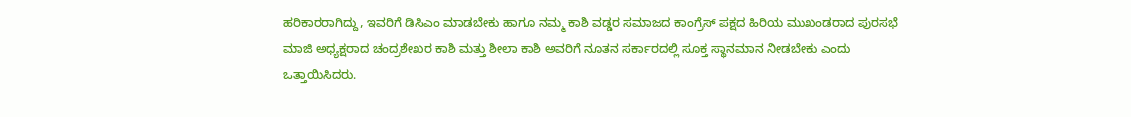ಹರಿಕಾರರಾಗಿದ್ದು, ಇವರಿಗೆ ಡಿಸಿಎಂ ಮಾಡಬೇಕು ಹಾಗೂ ನಮ್ಮ ಕಾಶಿ ವಡ್ಡರ ಸಮಾಜದ ಕಾಂಗ್ರೆಸ್ ಪಕ್ಷದ ಹಿರಿಯ ಮುಖಂಡರಾದ ಪುರಸಭೆ ಮಾಜಿ ಅಧ್ಯಕ್ಷರಾದ ಚಂದ್ರಶೇಖರ ಕಾಶಿ ಮತ್ತು ಶೀಲಾ ಕಾಶಿ ಅವರಿಗೆ ನೂತನ ಸರ್ಕಾರದಲ್ಲಿ ಸೂಕ್ತ ಸ್ಥಾನಮಾನ ನೀಡಬೇಕು ಎಂದು ಒತ್ತಾಯಿಸಿದರು.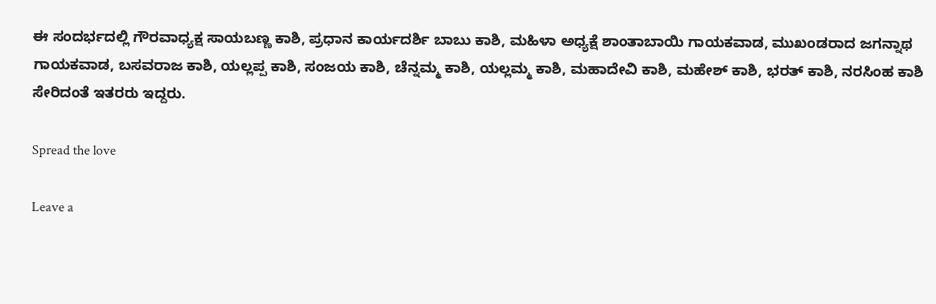ಈ ಸಂದರ್ಭದಲ್ಲಿ ಗೌರವಾಧ್ಯಕ್ಷ ಸಾಯಬಣ್ಣ ಕಾಶಿ, ಪ್ರಧಾನ ಕಾರ್ಯದರ್ಶಿ ಬಾಬು ಕಾಶಿ, ಮಹಿಳಾ ಅಧ್ಯಕ್ಷೆ ಶಾಂತಾಬಾಯಿ ಗಾಯಕವಾಡ, ಮುಖಂಡರಾದ ಜಗನ್ನಾಥ ಗಾಯಕವಾಡ, ಬಸವರಾಜ ಕಾಶಿ, ಯಲ್ಲಪ್ಪ ಕಾಶಿ, ಸಂಜಯ ಕಾಶಿ, ಚೆನ್ನಮ್ಮ ಕಾಶಿ, ಯಲ್ಲಮ್ಮ ಕಾಶಿ, ಮಹಾದೇವಿ ಕಾಶಿ, ಮಹೇಶ್ ಕಾಶಿ, ಭರತ್ ಕಾಶಿ, ನರಸಿಂಹ ಕಾಶಿ ಸೇರಿದಂತೆ ಇತರರು ಇದ್ದರು.

Spread the love

Leave a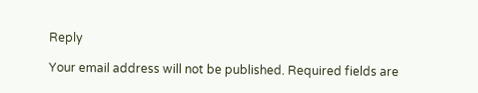Reply

Your email address will not be published. Required fields are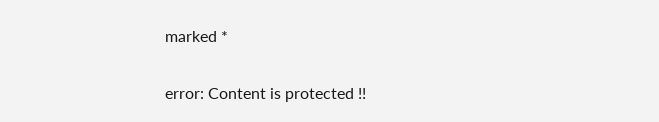marked *

error: Content is protected !!